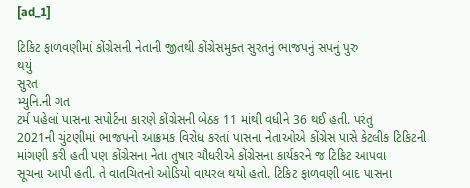[ad_1]

ટિકિટ ફાળવણીમાં કોંગ્રેસની નેતાની જીતથી કોંગ્રેસમુક્ત સુરતનું ભાજપનું સપનું પુરુ
થયું
સુરત
મ્યુનિ.ની ગત
ટર્મ પહેલાં પાસના સપોર્ટના કારણે કોંગ્રેસની બેઠક 11 માંથી વધીને 36 થઈ હતી. પરંતુ
2021ની ચુંટણીમાં ભાજપનો આક્રમક વિરોધ કરતાં પાસના નેતાઓએ કોંગ્રેસ પાસે કેટલીક ટિકિટની
માંગણી કરી હતી પણ કોંગ્રેસના નેતા તુષાર ચૌધરીએ કોંગ્રેસના કાર્યકરને જ ટિકિટ આપવા
સૂચના આપી હતી. તે વાતચિતનો ઓડિયો વાયરલ થયો હતો. ટિકિટ ફાળવણી બાદ પાસના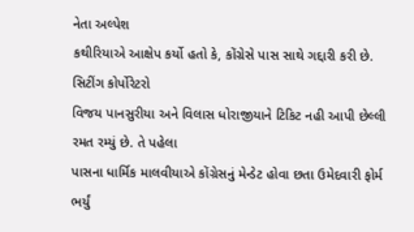નેતા અલ્પેશ
કથીરિયાએ આક્ષેપ કર્યો હતો કે, કોંગ્રેસે પાસ સાથે ગદ્દારી કરી છે. સિટીંગ કોર્પોરેટરો
વિજય પાનસુરીયા અને વિલાસ ધોરાજીયાને ટિકિટ નહી આપી છેલ્લી રમત રમ્યું છે. તે પહેલા
પાસના ધાર્મિક માલવીયાએ કોંગ્રેસનું મેન્ડેટ હોવા છતા ઉમેદવારી ફોર્મ ભર્યું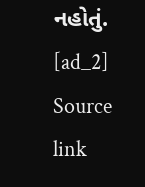નહોતું.
[ad_2]
Source link